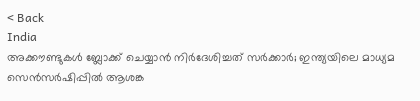< Back
India
അക്കൗണ്ടുകൾ ബ്ലോക്ക് ചെയ്യാൻ നിർദേശിച്ചത് സർക്കാർ; ഇന്ത്യയിലെ മാധ്യമ സെൻസർഷിപ്പിൽ ആശങ്ക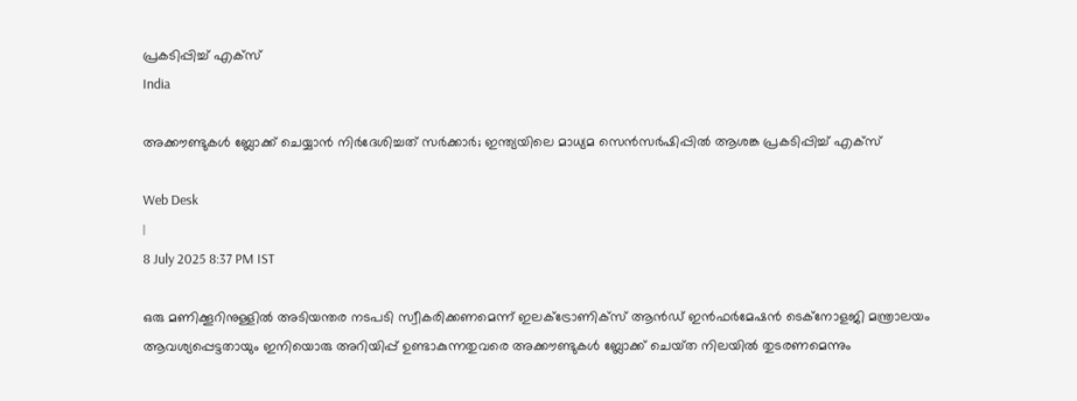പ്രകടിപ്പിച്ച് എക്സ്
India

അക്കൗണ്ടുകൾ ബ്ലോക്ക് ചെയ്യാൻ നിർദേശിച്ചത് സർക്കാർ; ഇന്ത്യയിലെ മാധ്യമ സെൻസർഷിപ്പിൽ ആശങ്ക പ്രകടിപ്പിച്ച് എക്സ്

Web Desk
|
8 July 2025 8:37 PM IST

ഒരു മണിക്കൂറിനുള്ളിൽ അടിയന്തര നടപടി സ്വീകരിക്കണമെന്ന് ഇലക്ട്രോണിക്സ് ആൻഡ് ഇൻഫർമേഷൻ ടെക്നോളജി മന്ത്രാലയം ആവശ്യപ്പെട്ടതായും ഇനിയൊരു അറിയിപ്പ് ഉണ്ടാകുന്നതുവരെ അക്കൗണ്ടുകൾ ബ്ലോക്ക് ചെയ്‌ത നിലയിൽ തുടരണമെന്നും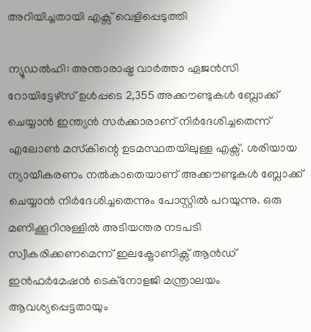അറിയിച്ചതായി എക്സ് വെളിപ്പെടുത്തി

ന്യൂഡൽഹി: അന്താരാഷ്ട്ര വാർത്താ ഏജൻസി റോയിട്ടേഴ്‌സ് ഉൾപ്പടെ 2,355 അക്കൗണ്ടുകൾ ബ്ലോക്ക് ചെയ്യാൻ ഇന്ത്യൻ സർക്കാരാണ് നിർദേശിച്ചതെന്ന് എലോൺ മസ്‌കിന്റെ ഉടമസ്ഥതയിലുള്ള എക്സ്. ശരിയായ ന്യായീകരണം നൽകാതെയാണ് അക്കൗണ്ടുകൾ ബ്ലോക്ക് ചെയ്യാൻ നിർദേശിച്ചതെന്നും പോസ്റ്റിൽ പറയുന്നു. ഒരു മണിക്കൂറിനുള്ളിൽ അടിയന്തര നടപടി സ്വീകരിക്കണമെന്ന് ഇലക്ട്രോണിക്സ് ആൻഡ് ഇൻഫർമേഷൻ ടെക്നോളജി മന്ത്രാലയം ആവശ്യപ്പെട്ടതായും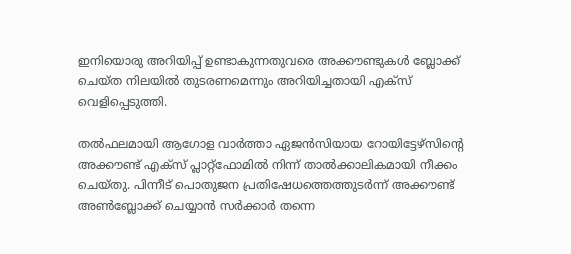ഇനിയൊരു അറിയിപ്പ് ഉണ്ടാകുന്നതുവരെ അക്കൗണ്ടുകൾ ബ്ലോക്ക് ചെയ്‌ത നിലയിൽ തുടരണമെന്നും അറിയിച്ചതായി എക്സ് വെളിപ്പെടുത്തി.

തൽഫലമായി ആഗോള വാർത്താ ഏജൻസിയായ റോയിട്ടേഴ്‌സിന്റെ അക്കൗണ്ട് എക്സ് പ്ലാറ്റ്‌ഫോമിൽ നിന്ന് താൽക്കാലികമായി നീക്കം ചെയ്‌തു. പിന്നീട് പൊതുജന പ്രതിഷേധത്തെത്തുടർന്ന് അക്കൗണ്ട് അൺബ്ലോക്ക് ചെയ്യാൻ സർക്കാർ തന്നെ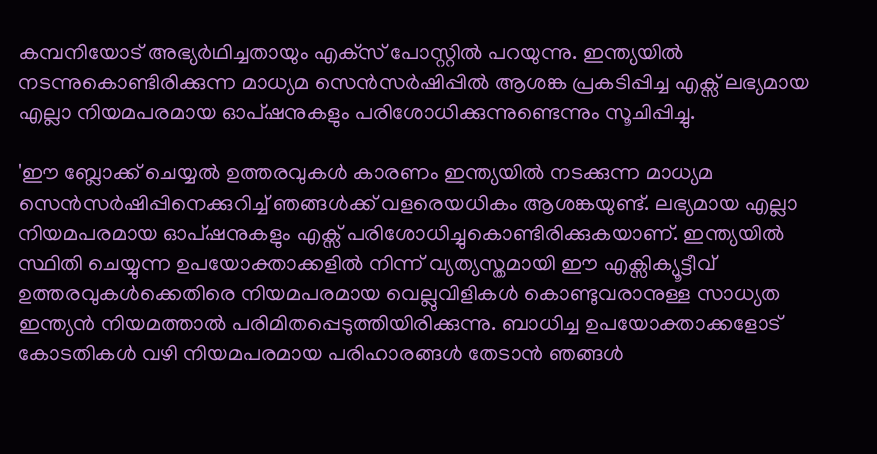കമ്പനിയോട് അഭ്യർഥിച്ചതായും എക്‌സ് പോസ്റ്റിൽ പറയുന്നു. ഇന്ത്യയിൽ നടന്നുകൊണ്ടിരിക്കുന്ന മാധ്യമ സെൻസർഷിപ്പിൽ ആശങ്ക പ്രകടിപ്പിച്ച എക്സ് ലഭ്യമായ എല്ലാ നിയമപരമായ ഓപ്ഷനുകളും പരിശോധിക്കുന്നുണ്ടെന്നും സൂചിപ്പിച്ചു.

'ഈ ബ്ലോക്ക് ചെയ്യൽ ഉത്തരവുകൾ കാരണം ഇന്ത്യയിൽ നടക്കുന്ന മാധ്യമ സെൻസർഷിപ്പിനെക്കുറിച്ച് ഞങ്ങൾക്ക് വളരെയധികം ആശങ്കയുണ്ട്. ലഭ്യമായ എല്ലാ നിയമപരമായ ഓപ്ഷനുകളും എക്സ് പരിശോധിച്ചുകൊണ്ടിരിക്കുകയാണ്. ഇന്ത്യയിൽ സ്ഥിതി ചെയ്യുന്ന ഉപയോക്താക്കളിൽ നിന്ന് വ്യത്യസ്തമായി ഈ എക്സിക്യൂട്ടീവ് ഉത്തരവുകൾക്കെതിരെ നിയമപരമായ വെല്ലുവിളികൾ കൊണ്ടുവരാനുള്ള സാധ്യത ഇന്ത്യൻ നിയമത്താൽ പരിമിതപ്പെടുത്തിയിരിക്കുന്നു. ബാധിച്ച ഉപയോക്താക്കളോട് കോടതികൾ വഴി നിയമപരമായ പരിഹാരങ്ങൾ തേടാൻ ഞങ്ങൾ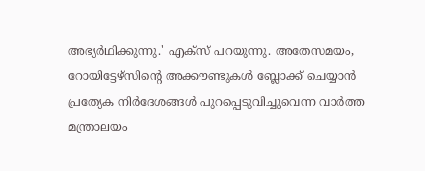അഭ്യർഥിക്കുന്നു.' എക്സ് പറയുന്നു. അതേസമയം, റോയിട്ടേഴ്‌സിന്റെ അക്കൗണ്ടുകൾ ബ്ലോക്ക് ചെയ്യാൻ പ്രത്യേക നിർദേശങ്ങൾ പുറപ്പെടുവിച്ചുവെന്ന വാർത്ത മന്ത്രാലയം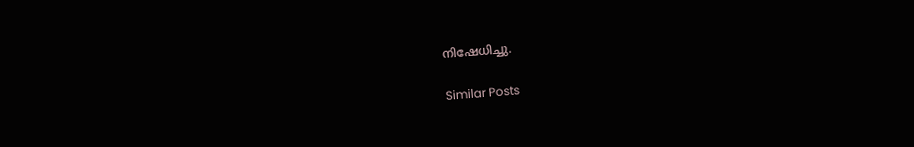നിഷേധിച്ചു.

Similar Posts